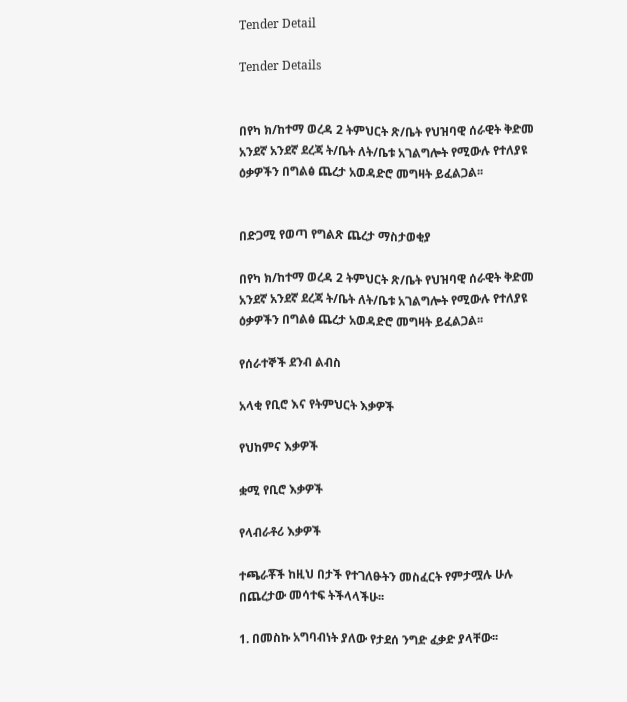Tender Detail

Tender Details


በየካ ክ/ከተማ ወረዳ 2 ትምህርት ጽ/ቤት የህዝባዊ ሰራዊት ቅድመ አንደኛ አንደኛ ደረጃ ት/ቤት ለት/ቤቱ አገልግሎት የሚውሉ የተለያዩ ዕቃዎችን በግልፅ ጨረታ አወዳድሮ መግዛት ይፈልጋል፡፡


በድጋሚ የወጣ የግልጽ ጨረታ ማስታወቂያ

በየካ ክ/ከተማ ወረዳ 2 ትምህርት ጽ/ቤት የህዝባዊ ሰራዊት ቅድመ አንደኛ አንደኛ ደረጃ ት/ቤት ለት/ቤቱ አገልግሎት የሚውሉ የተለያዩ ዕቃዎችን በግልፅ ጨረታ አወዳድሮ መግዛት ይፈልጋል፡፡

የሰራተኞች ደንብ ልብስ

አላቂ የቢሮ እና የትምህርት እቃዎች

የህከምና እቃዎች

ቋሚ የቢሮ እቃዎች

የላብራቶሪ እቃዎች

ተጫራቾች ከዚህ በታች የተገለፁትን መስፈርት የምታሟሉ ሁሉ በጨረታው መሳተፍ ትችላላችሁ፡፡

1. በመስኩ አግባብነት ያለው የታደሰ ንግድ ፈቃድ ያላቸው፡፡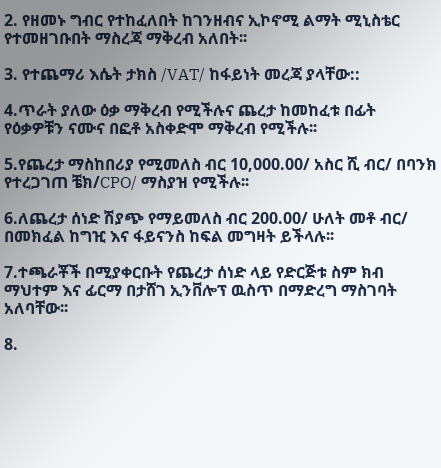2. የዘመኑ ግብር የተከፈለበት ከገንዘብና ኢኮኖሚ ልማት ሚኒስቴር የተመዘገቡበት ማስረጃ ማቅረብ አለበት፡፡

3. የተጨማሪ እሴት ታክስ /VAT/ ከፋይነት መረጃ ያላቸው::

4.ጥራት ያለው ዕቃ ማቅረብ የሚችሉና ጨረታ ከመከፈቱ በፊት የዕቃዎቹን ናሙና በፎቶ አስቀድሞ ማቅረብ የሚችሉ፡፡

5.የጨረታ ማስከበሪያ የሚመለስ ብር 10,000.00/ አስር ሺ ብር/ በባንክ የተረጋገጠ ቼክ/CPO/ ማስያዝ የሚችሉ፡፡

6.ለጨረታ ሰነድ ሽያጭ የማይመለስ ብር 200.00/ ሁለት መቶ ብር/ በመክፈል ከግዢ እና ፋይናንስ ከፍል መግዛት ይችላሉ፡፡

7.ተጫራቾች በሚያቀርቡት የጨረታ ሰነድ ላይ የድርጅቱ ስም ክብ ማህተም እና ፊርማ በታሸገ ኢንቨሎፕ ዉስጥ በማድረግ ማስገባት አለባቸው፡፡

8.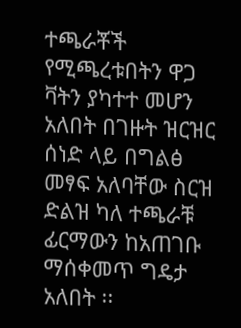ተጫራቾች የሚጫረቱበትን ዋጋ ቫትን ያካተተ መሆን አለበት በገዙት ዝርዝር ሰነድ ላይ በግልፅ መፃፍ አለባቸው ስርዝ ድልዝ ካለ ተጫራቹ ፊርማውን ከአጠገቡ ማሰቀመጥ ግዴታ አለበት ፡፡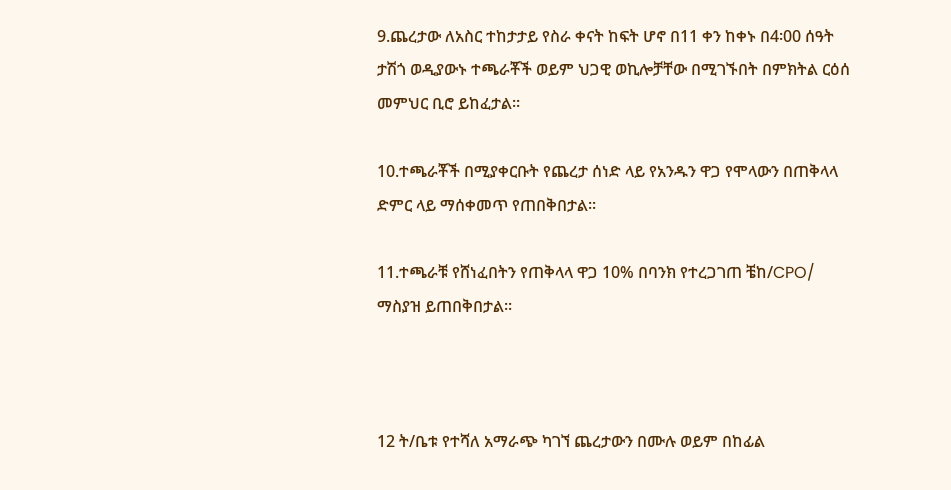9.ጨረታው ለአስር ተከታታይ የስራ ቀናት ከፍት ሆኖ በ11 ቀን ከቀኑ በ4፡00 ሰዓት ታሽጎ ወዲያውኑ ተጫራቾች ወይም ህጋዊ ወኪሎቻቸው በሚገኙበት በምክትል ርዕሰ መምህር ቢሮ ይከፈታል፡፡

10.ተጫራቾች በሚያቀርቡት የጨረታ ሰነድ ላይ የአንዱን ዋጋ የሞላውን በጠቅላላ ድምር ላይ ማሰቀመጥ የጠበቅበታል፡፡

11.ተጫራቹ የሸነፈበትን የጠቅላላ ዋጋ 10% በባንክ የተረጋገጠ ቼከ/CPO/ ማስያዝ ይጠበቅበታል፡፡



12 ት/ቤቱ የተሻለ አማራጭ ካገኘ ጨረታውን በሙሉ ወይም በከፊል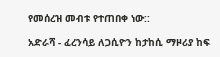የመሰረዝ መብቱ የተጠበቀ ነው::

አድራሻ - ፈረንሳይ ለጋሲዮን ከታከሲ ማዞሪያ ከፍ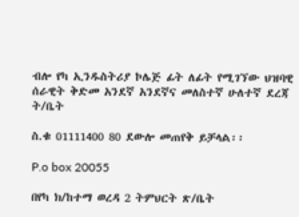ብሎ የካ ኢንዱስትሪያ ኮሌጅ ፊት ለፊት የሚገኘው ህዝባዊ ሰራዊት ቅድመ አንደኛ አንደኛና መለስተኛ ሁለተኛ ደረጃ ት/ቤት

ስ.ቁ 01111400 80 ደውሎ መጠየቅ ይቻላል፡፡

P.o box 20055

በየካ ክ/ከተማ ወረዳ 2 ትምህርት ጽ/ቤት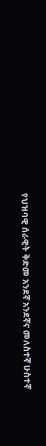የህዝባዊ ሰራዊት ቅድመ አንደኛ አንደኛና መለስተኛ ሁስተኛ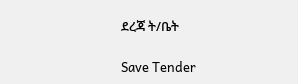ደረጃ ት/ቤት

Save Tender